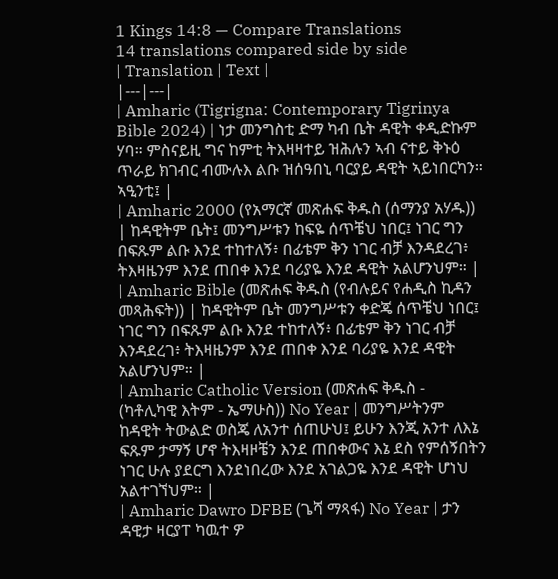1 Kings 14:8 — Compare Translations
14 translations compared side by side
| Translation | Text |
|---|---|
| Amharic (Tigrigna: Contemporary Tigrinya Bible 2024) | ነታ መንግስቲ ድማ ካብ ቤት ዳዊት ቀዲድኩም ሃባ። ምስናይዚ ግና ከምቲ ትእዛዛተይ ዝሕሉን ኣብ ናተይ ቅኑዕ ጥራይ ክገብር ብሙሉእ ልቡ ዝሰዓበኒ ባርያይ ዳዊት ኣይነበርካን። ኣዒንቲ፤ |
| Amharic 2000 (የአማርኛ መጽሐፍ ቅዱስ (ሰማንያ አሃዱ)) | ከዳዊትም ቤት፤ መንግሥቱን ከፍዬ ሰጥቼህ ነበር፤ ነገር ግን በፍጹም ልቡ እንደ ተከተለኝ፥ በፊቴም ቅን ነገር ብቻ እንዳደረገ፥ ትእዛዜንም እንደ ጠበቀ እንደ ባሪያዬ እንደ ዳዊት አልሆንህም። |
| Amharic Bible (መጽሐፍ ቅዱስ (የብሉይና የሐዲስ ኪዳን መጻሕፍት)) | ከዳዊትም ቤት መንግሥቱን ቀድጄ ሰጥቼህ ነበር፤ ነገር ግን በፍጹም ልቡ እንደ ተከተለኝ፥ በፊቴም ቅን ነገር ብቻ እንዳደረገ፥ ትእዛዜንም እንደ ጠበቀ እንደ ባሪያዬ እንደ ዳዊት አልሆንህም። |
| Amharic Catholic Version (መጽሐፍ ቅዱስ - (ካቶሊካዊ እትም - ኤማሁስ)) No Year | መንግሥትንም ከዳዊት ትውልድ ወስጄ ለአንተ ሰጠሁህ፤ ይሁን እንጂ አንተ ለእኔ ፍጹም ታማኝ ሆኖ ትእዛዞቼን እንደ ጠበቀውና እኔ ደስ የምሰኝበትን ነገር ሁሉ ያደርግ እንደነበረው እንደ አገልጋዬ እንደ ዳዊት ሆነህ አልተገኘህም። |
| Amharic Dawro DFBE (ጌሻ ማጻፋ) No Year | ታን ዳዊታ ዛርያፐ ካዉተ ዎ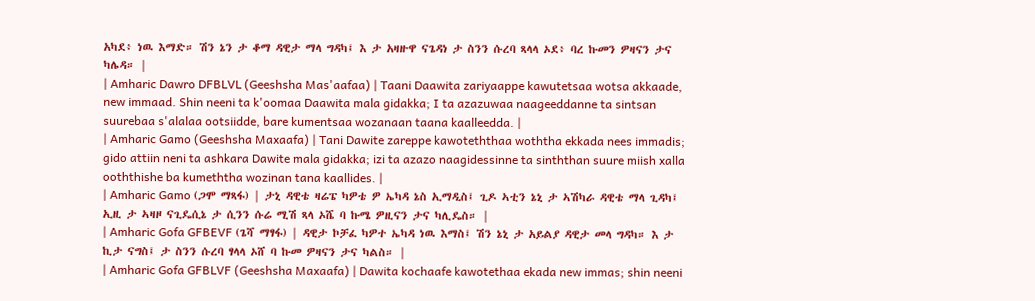አካደ፥ ነዉ እማድ። ሽን ኔን ታ ቆማ ዳዊታ ማላ ግዳካ፤ እ ታ አዛዙዋ ናጌዳነ ታ ስንን ሱረባ ጻላላ ኦደ፥ ባረ ኩመን ዎዛናን ታና ካሌዳ። |
| Amharic Dawro DFBLVL (Geeshsha Mas'aafaa) | Taani Daawita zariyaappe kawutetsaa wotsa akkaade, new immaad. Shin neeni ta k'oomaa Daawita mala gidakka; I ta azazuwaa naageeddanne ta sintsan suurebaa s'alalaa ootsiidde, bare kumentsaa wozanaan taana kaalleedda. |
| Amharic Gamo (Geeshsha Maxaafa) | Tani Dawite zareppe kawoteththaa woththa ekkada nees immadis; gido attiin neni ta ashkara Dawite mala gidakka; izi ta azazo naagidessinne ta sinththan suure miish xalla ooththishe ba kumeththa wozinan tana kaallides. |
| Amharic Gamo (ጋሞ ማጻፋ) | ታኒ ዳዊቴ ዛሬፔ ካዎቴ ዎ ኤካዳ ኔስ ኢማዲስ፤ ጊዶ ኣቲን ኔኒ ታ ኣሽካራ ዳዊቴ ማላ ጊዳካ፤ ኢዚ ታ ኣዛዞ ናጊዴሲኔ ታ ሲንን ሱሬ ሚሽ ጻላ ኦሼ ባ ኩሜ ዎዚናን ታና ካሊዴስ። |
| Amharic Gofa GFBEVF (ጌሻ ማፃፋ) | ዳዊታ ኮቻፈ ካዎተ ኤካዳ ነዉ እማስ፤ ሽን ኔኒ ታ አይልያ ዳዊታ መላ ግዳካ። እ ታ ኪታ ናግስ፤ ታ ስንን ሱረባ ፃላላ ኦሸ ባ ኩመ ዎዛናን ታና ካልስ። |
| Amharic Gofa GFBLVF (Geeshsha Maxaafa) | Dawita kochaafe kawotethaa ekada new immas; shin neeni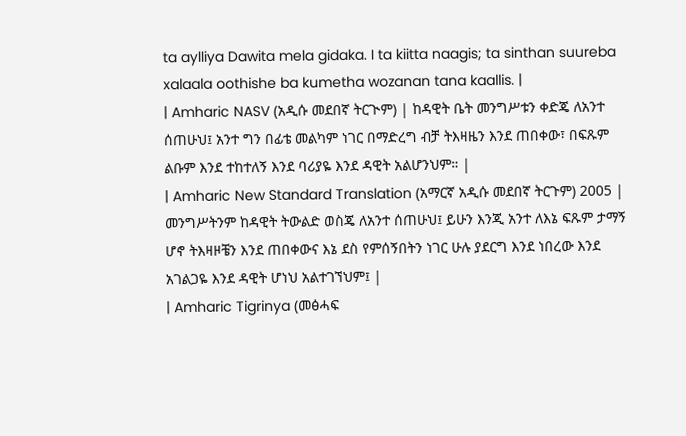ta aylliya Dawita mela gidaka. I ta kiitta naagis; ta sinthan suureba xalaala oothishe ba kumetha wozanan tana kaallis. |
| Amharic NASV (አዲሱ መደበኛ ትርጒም) | ከዳዊት ቤት መንግሥቱን ቀድጄ ለአንተ ሰጠሁህ፤ አንተ ግን በፊቴ መልካም ነገር በማድረግ ብቻ ትእዛዜን እንደ ጠበቀው፣ በፍጹም ልቡም እንደ ተከተለኝ እንደ ባሪያዬ እንደ ዳዊት አልሆንህም። |
| Amharic New Standard Translation (አማርኛ አዲሱ መደበኛ ትርጉም) 2005 | መንግሥትንም ከዳዊት ትውልድ ወስጄ ለአንተ ሰጠሁህ፤ ይሁን እንጂ አንተ ለእኔ ፍጹም ታማኝ ሆኖ ትእዛዞቼን እንደ ጠበቀውና እኔ ደስ የምሰኝበትን ነገር ሁሉ ያደርግ እንደ ነበረው እንደ አገልጋዬ እንደ ዳዊት ሆነህ አልተገኘህም፤ |
| Amharic Tigrinya (መፅሓፍ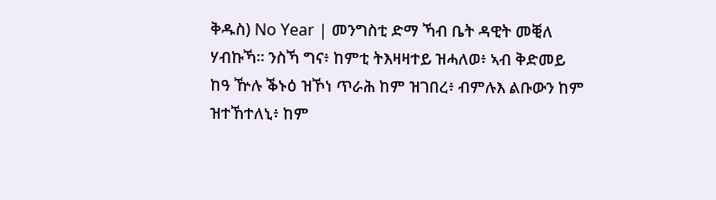ቅዱስ) No Year | መንግስቲ ድማ ኻብ ቤት ዳዊት መቒለ ሃብኩኻ። ንስኻ ግና፥ ከምቲ ትእዛዛተይ ዝሓለወ፥ ኣብ ቅድመይ ከዓ ዅሉ ቕኑዕ ዝኾነ ጥራሕ ከም ዝገበረ፥ ብምሉእ ልቡውን ከም ዝተኸተለኒ፥ ከም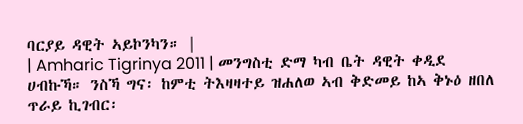ባርያይ ዳዊት ኣይኮንካን። |
| Amharic Tigrinya 2011 | መንግስቲ ድማ ካብ ቤት ዳዊት ቀዲደ ሀብኩኻ። ንስኻ ግና፡ ከምቲ ትእዛዛተይ ዝሐለወ ኣብ ቅድመይ ከኣ ቅኑዕ ዘበለ ጥራይ ኪገብር፡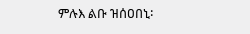ምሉእ ልቡ ዝሰዐበኒ፡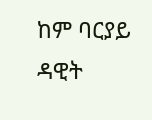ከም ባርያይ ዳዊት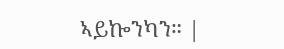ኣይኰንካን። |